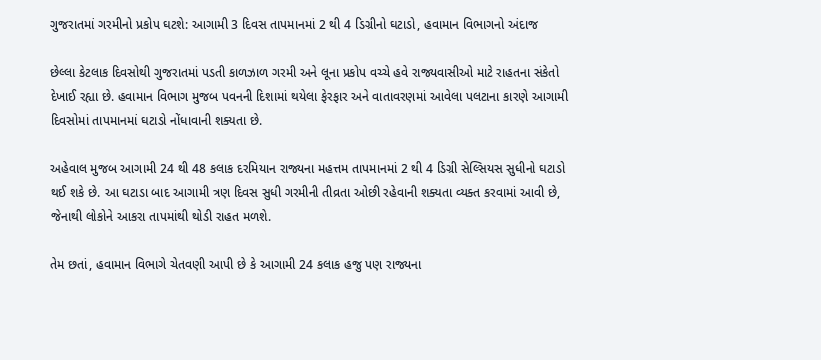ગુજરાતમાં ગરમીનો પ્રકોપ ઘટશે: આગામી 3 દિવસ તાપમાનમાં 2 થી 4 ડિગ્રીનો ઘટાડો, હવામાન વિભાગનો અંદાજ

છેલ્લા કેટલાક દિવસોથી ગુજરાતમાં પડતી કાળઝાળ ગરમી અને લૂના પ્રકોપ વચ્ચે હવે રાજ્યવાસીઓ માટે રાહતના સંકેતો દેખાઈ રહ્યા છે. હવામાન વિભાગ મુજબ પવનની દિશામાં થયેલા ફેરફાર અને વાતાવરણમાં આવેલા પલટાના કારણે આગામી દિવસોમાં તાપમાનમાં ઘટાડો નોંધાવાની શક્યતા છે.

અહેવાલ મુજબ આગામી 24 થી 48 કલાક દરમિયાન રાજ્યના મહત્તમ તાપમાનમાં 2 થી 4 ડિગ્રી સેલ્સિયસ સુધીનો ઘટાડો થઈ શકે છે. આ ઘટાડા બાદ આગામી ત્રણ દિવસ સુધી ગરમીની તીવ્રતા ઓછી રહેવાની શક્યતા વ્યક્ત કરવામાં આવી છે, જેનાથી લોકોને આકરા તાપમાંથી થોડી રાહત મળશે.

તેમ છતાં, હવામાન વિભાગે ચેતવણી આપી છે કે આગામી 24 કલાક હજુ પણ રાજ્યના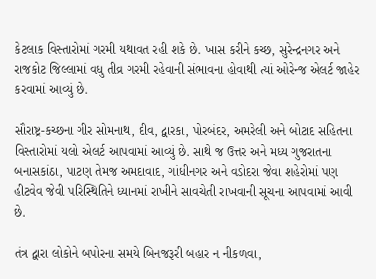કેટલાક વિસ્તારોમાં ગરમી યથાવત રહી શકે છે. ખાસ કરીને કચ્છ, સુરેન્દ્રનગર અને રાજકોટ જિલ્લામાં વધુ તીવ્ર ગરમી રહેવાની સંભાવના હોવાથી ત્યાં ઓરેન્જ એલર્ટ જાહેર કરવામાં આવ્યું છે.

સૌરાષ્ટ્ર-કચ્છના ગીર સોમનાથ, દીવ, દ્વારકા, પોરબંદર, અમરેલી અને બોટાદ સહિતના વિસ્તારોમાં યલો એલર્ટ આપવામાં આવ્યું છે. સાથે જ ઉત્તર અને મધ્ય ગુજરાતના બનાસકાંઠા, પાટણ તેમજ અમદાવાદ, ગાંધીનગર અને વડોદરા જેવા શહેરોમાં પણ હીટવેવ જેવી પરિસ્થિતિને ધ્યાનમાં રાખીને સાવચેતી રાખવાની સૂચના આપવામાં આવી છે.

તંત્ર દ્વારા લોકોને બપોરના સમયે બિનજરૂરી બહાર ન નીકળવા,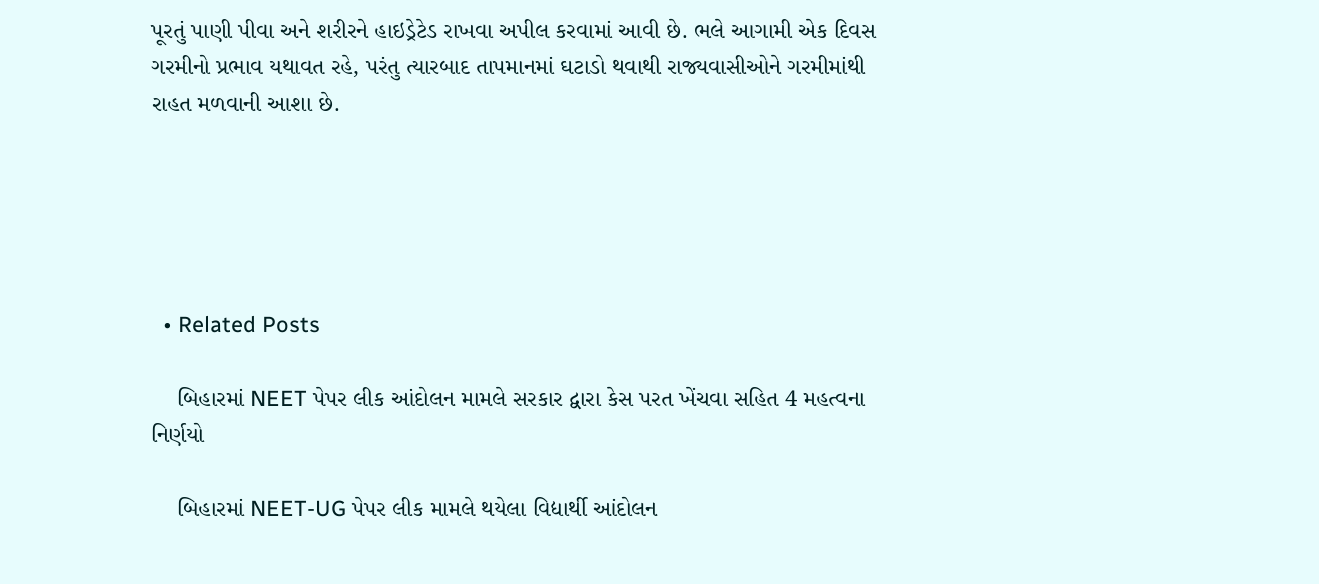પૂરતું પાણી પીવા અને શરીરને હાઇડ્રેટેડ રાખવા અપીલ કરવામાં આવી છે. ભલે આગામી એક દિવસ ગરમીનો પ્રભાવ યથાવત રહે, પરંતુ ત્યારબાદ તાપમાનમાં ઘટાડો થવાથી રાજ્યવાસીઓને ગરમીમાંથી રાહત મળવાની આશા છે.





  • Related Posts

    બિહારમાં NEET પેપર લીક આંદોલન મામલે સરકાર દ્વારા કેસ પરત ખેંચવા સહિત 4 મહત્વના નિર્ણયો

    બિહારમાં NEET-UG પેપર લીક મામલે થયેલા વિદ્યાર્થી આંદોલન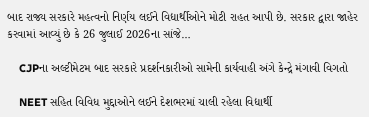બાદ રાજ્ય સરકારે મહત્વનો નિર્ણય લઈને વિદ્યાર્થીઓને મોટી રાહત આપી છે. સરકાર દ્વારા જાહેર કરવામાં આવ્યું છે કે 26 જુલાઈ 2026ના સાંજે…

    CJPના અલ્ટીમેટમ બાદ સરકારે પ્રદર્શનકારીઓ સામેની કાર્યવાહી અંગે કેન્દ્રે મંગાવી વિગતો

    NEET સહિત વિવિધ મુદ્દાઓને લઈને દેશભરમાં ચાલી રહેલા વિદ્યાર્થી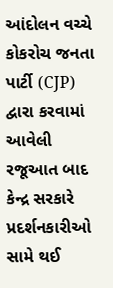આંદોલન વચ્ચે કોકરોચ જનતા પાર્ટી (CJP) દ્વારા કરવામાં આવેલી રજૂઆત બાદ કેન્દ્ર સરકારે પ્રદર્શનકારીઓ સામે થઈ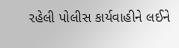રહેલી પોલીસ કાર્યવાહીને લઈને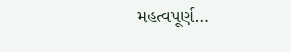મહત્વપૂર્ણ…